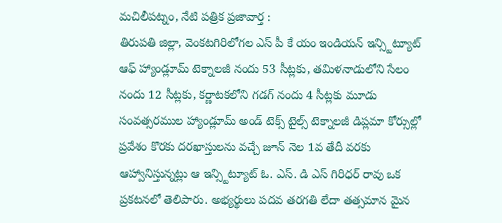మచిలీపట్నం, నేటి పత్రిక ప్రజావార్త :
తిరుపతి జిల్లా, వెంకటగిరిలోగల ఎస్ పీ కే యం ఇండియన్ ఇన్స్టిట్యూట్ ఆఫ్ హ్యాండ్లూమ్ టెక్నాలజీ నందు 53 సీట్లకు, తమిళనాడులోని సేలం నందు 12 సీట్లకు, కర్ణాటకలోని గడగ్ నందు 4 సీట్లకు మూడు సంవత్సరముల హ్యాండ్లూమ్ అండ్ టెక్స్ టైల్స్ టెక్నాలజీ డిప్లమా కోర్సుల్లో ప్రవేశం కొరకు దరఖాస్తులను వచ్చే జూన్ నెల 1వ తేదీ వరకు ఆహ్వానిస్తున్నట్లు ఆ ఇన్స్టిట్యూట్ ఓ. ఎస్. డి ఎస్ గిరిధర్ రావు ఒక ప్రకటనలో తెలిపారు. అభ్యర్థులు పదవ తరగతి లేదా తత్సమాన మైన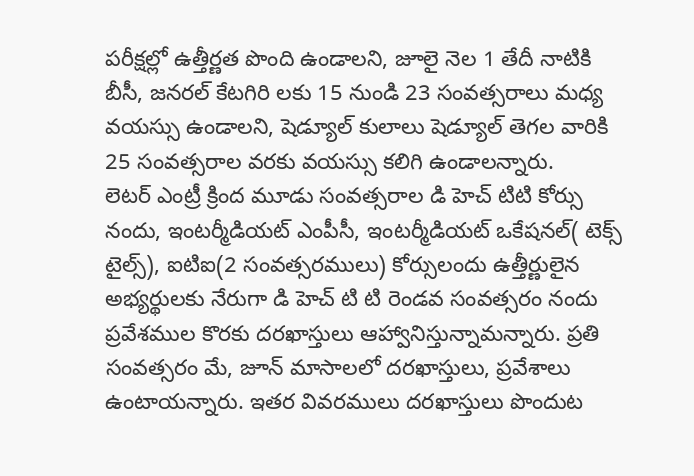పరీక్షల్లో ఉత్తీర్ణత పొంది ఉండాలని, జూలై నెల 1 తేదీ నాటికి బీసీ, జనరల్ కేటగిరి లకు 15 నుండి 23 సంవత్సరాలు మధ్య వయస్సు ఉండాలని, షెడ్యూల్ కులాలు షెడ్యూల్ తెగల వారికి 25 సంవత్సరాల వరకు వయస్సు కలిగి ఉండాలన్నారు.
లెటర్ ఎంట్రీ క్రింద మూడు సంవత్సరాల డి హెచ్ టిటి కోర్సు నందు, ఇంటర్మీడియట్ ఎంపీసీ, ఇంటర్మీడియట్ ఒకేషనల్( టెక్స్ టైల్స్), ఐటిఐ(2 సంవత్సరములు) కోర్సులందు ఉత్తీర్ణులైన అభ్యర్థులకు నేరుగా డి హెచ్ టి టి రెండవ సంవత్సరం నందు ప్రవేశముల కొరకు దరఖాస్తులు ఆహ్వానిస్తున్నామన్నారు. ప్రతి సంవత్సరం మే, జూన్ మాసాలలో దరఖాస్తులు, ప్రవేశాలు ఉంటాయన్నారు. ఇతర వివరములు దరఖాస్తులు పొందుట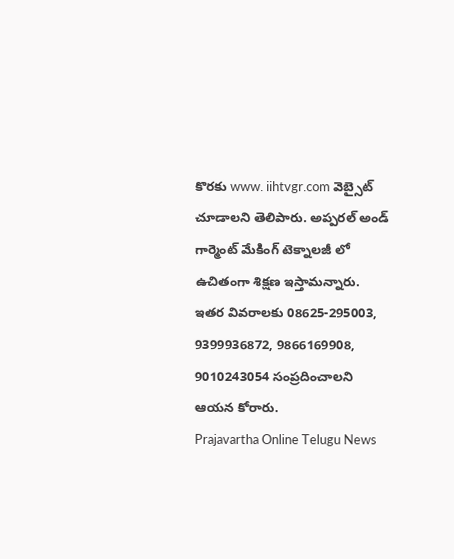కొరకు www. iihtvgr.com వెబ్సైట్ చూడాలని తెలిపారు. అప్పరల్ అండ్ గార్మెంట్ మేకింగ్ టెక్నాలజీ లో ఉచితంగా శిక్షణ ఇస్తామన్నారు.
ఇతర వివరాలకు 08625-295003, 9399936872, 9866169908, 9010243054 సంప్రదించాలని ఆయన కోరారు.
Prajavartha Online Telugu News